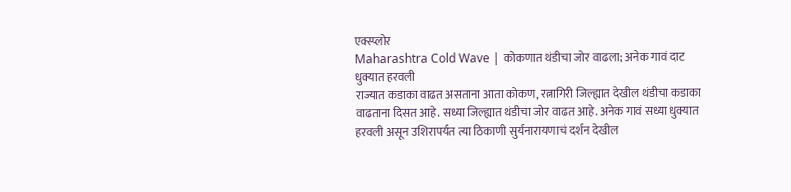एक्स्प्लोर
Maharashtra Cold Wave | कोकणात थंडीचा जोर वाढला; अनेक गावं दाट धुक्यात हरवली
राज्यात कडाका वाढत असताना आता कोकण, रत्नागिरी जिल्ह्यात देखील थंडीचा कडाका वाढताना दिसत आहे. सध्या जिल्ह्यात थंडीचा जोर वाढत आहे. अनेक गावं सध्या धुक्यात हरवली असून उशिरापर्यत त्या ठिकाणी सुर्यनारायणाचं दर्शन देखील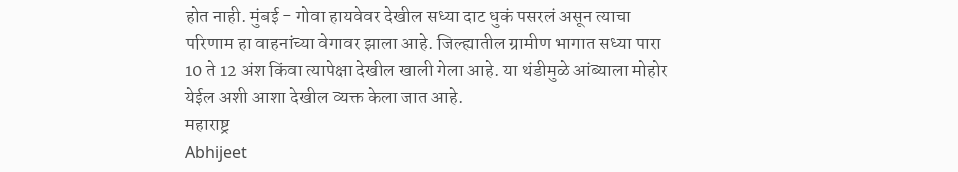होत नाही. मुंबई - गोवा हायवेवर देखील सध्या दाट धुकं पसरलं असून त्याचा परिणाम हा वाहनांच्या वेगावर झाला आहे. जिल्ह्यातील ग्रामीण भागात सध्या पारा 10 ते 12 अंश किंवा त्यापेक्षा देखील खाली गेला आहे. या थंडीमुळे आंब्याला मोहोर येईल अशी आशा देखील व्यक्त केला जात आहे.
महाराष्ट्र
Abhijeet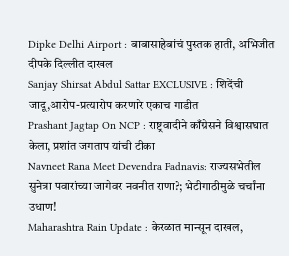Dipke Delhi Airport : बाबासाहेबांचं पुस्तक हाती, अभिजीत दीपके दिल्लीत दाखल
Sanjay Shirsat Abdul Sattar EXCLUSIVE : शिदेंची जादू,आरोप-प्रत्यारोप करणारे एकाच गाडीत
Prashant Jagtap On NCP : राष्ट्रवादीने काँग्रेसने विश्वासघात केला, प्रशांत जगताप यांची टीका
Navneet Rana Meet Devendra Fadnavis: राज्यसभेतील सुनेत्रा पवारांच्या जागेवर नवनीत राणा?; भेटीगाठीमुळे चर्चांना उधाण!
Maharashtra Rain Update : केरळात मान्सून दाखल,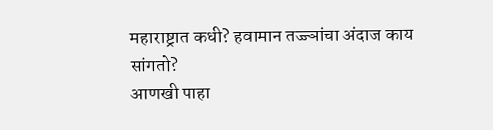महाराष्ट्रात कधी? हवामान तज्ज्ञांचा अंदाज काय सांगतो?
आणखी पाहा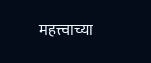महत्त्वाच्या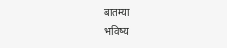बातम्या
भविष्य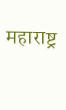महाराष्ट्र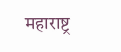महाराष्ट्र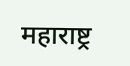महाराष्ट्र